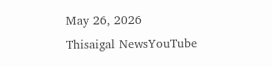May 26, 2026
Thisaigal NewsYouTube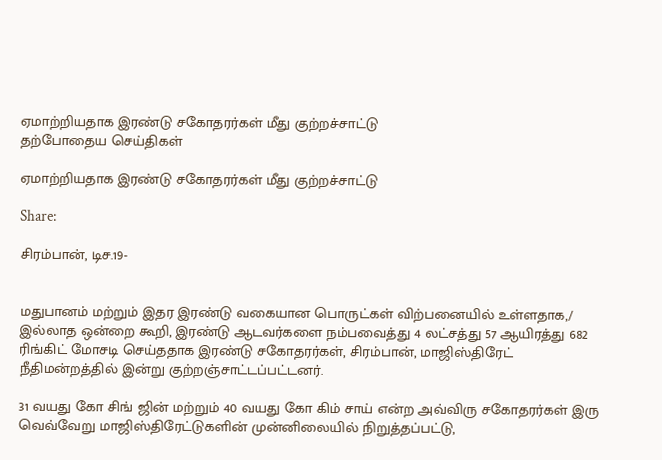ஏமாற்றியதாக இரண்டு சகோதரர்கள் மீது குற்றச்சாட்டு
தற்போதைய செய்திகள்

ஏமாற்றியதாக இரண்டு சகோதரர்கள் மீது குற்றச்சாட்டு

Share:

சிரம்பான், டிச.19-


மதுபானம் மற்றும் இதர இரண்டு வகையான பொருட்கள் விற்பனையில் உள்ளதாக,/ இல்லாத ஒன்றை கூறி, இரண்டு ஆடவர்களை நம்பவைத்து 4 லட்சத்து 57 ஆயிரத்து 682 ரிங்கிட் மோசடி செய்ததாக இரண்டு சகோதரர்கள், சிரம்பான், மாஜிஸ்திரேட் நீதிமன்றத்தில் இன்று குற்றஞ்சாட்டப்பட்டனர்.

31 வயது கோ சிங் ஜின் மற்றும் 40 வயது கோ கிம் சாய் என்ற அவ்விரு சகோதரர்கள் இரு வெவ்வேறு மாஜிஸ்திரேட்டுகளின் முன்னிலையில் நிறுத்தப்பட்டு,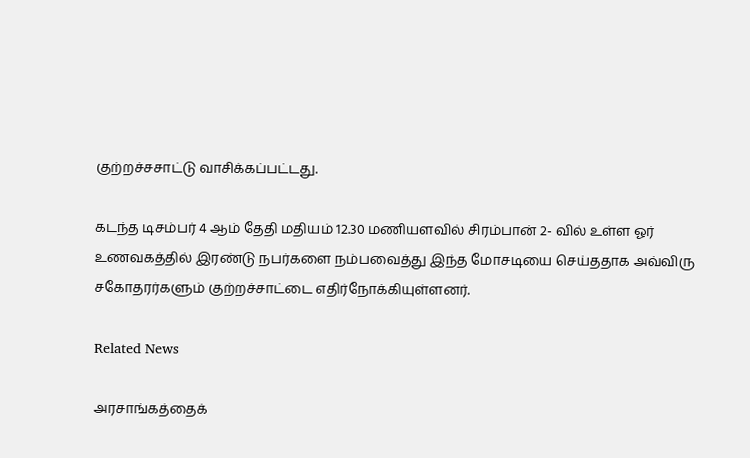குற்றச்சசாட்டு வாசிக்கப்பட்டது.

கடந்த டிசம்பர் 4 ஆம் தேதி மதியம் 12.30 மணியளவில் சிரம்பான் 2- வில் உள்ள ஓர் உணவகத்தில் இரண்டு நபர்களை நம்பவைத்து இந்த மோசடியை செய்ததாக அவ்விரு சகோதரர்களும் குற்றச்சாட்டை எதிர்நோக்கியுள்ளனர்.

Related News

அரசாங்கத்தைக்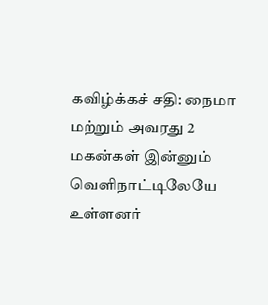கவிழ்க்கச் சதி: நைமா மற்றும் அவரது 2 மகன்கள் இன்னும் வெளிநாட்டிலேயே உள்ளனர்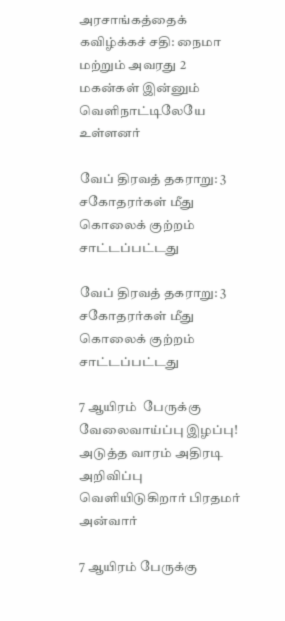அரசாங்கத்தைக் கவிழ்க்கச் சதி: நைமா மற்றும் அவரது 2 மகன்கள் இன்னும் வெளிநாட்டிலேயே உள்ளனர்

வேப் திரவத் தகராறு: 3 சகோதரர்கள் மீது கொலைக் குற்றம் சாட்டப்பட்டது

வேப் திரவத் தகராறு: 3 சகோதரர்கள் மீது கொலைக் குற்றம் சாட்டப்பட்டது

7 ஆயிரம்  பேருக்கு வேலைவாய்ப்பு இழப்பு! அடுத்த வாரம் அதிரடி அறிவிப்பு வெளியிடுகிறார் பிரதமர் அன்வார்

7 ஆயிரம் பேருக்கு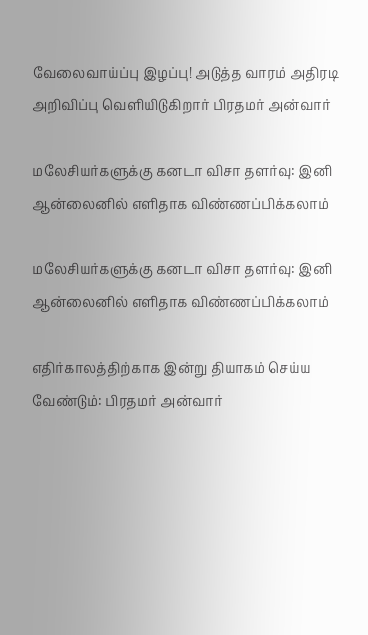வேலைவாய்ப்பு இழப்பு! அடுத்த வாரம் அதிரடி அறிவிப்பு வெளியிடுகிறார் பிரதமர் அன்வார்

மலேசியர்களுக்கு கனடா விசா தளர்வு: இனி ஆன்லைனில் எளிதாக விண்ணப்பிக்கலாம்

மலேசியர்களுக்கு கனடா விசா தளர்வு: இனி ஆன்லைனில் எளிதாக விண்ணப்பிக்கலாம்

எதிர்காலத்திற்காக இன்று தியாகம் செய்ய வேண்டும்: பிரதமர் அன்வார்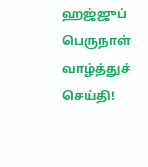ஹஜ்ஜுப் பெருநாள் வாழ்த்துச் செய்தி!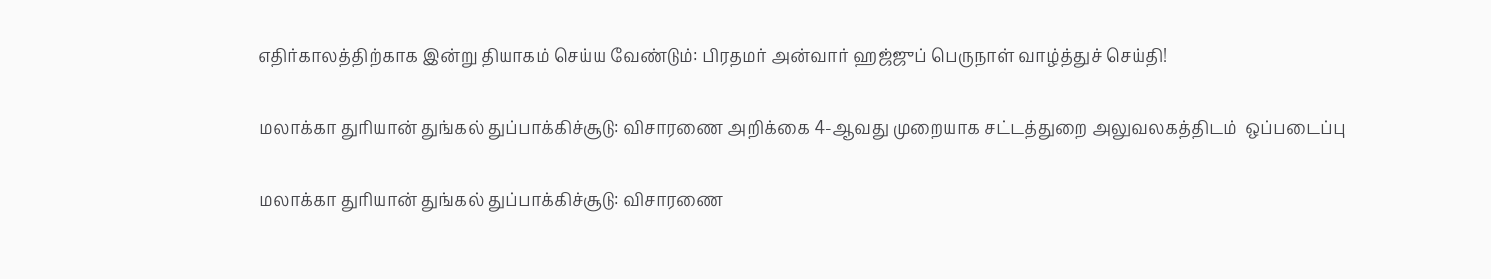எதிர்காலத்திற்காக இன்று தியாகம் செய்ய வேண்டும்: பிரதமர் அன்வார் ஹஜ்ஜுப் பெருநாள் வாழ்த்துச் செய்தி!

மலாக்கா துரியான் துங்கல் துப்பாக்கிச்சூடு: விசாரணை அறிக்கை 4-ஆவது முறையாக சட்டத்துறை அலுவலகத்திடம்  ஒப்படைப்பு

மலாக்கா துரியான் துங்கல் துப்பாக்கிச்சூடு: விசாரணை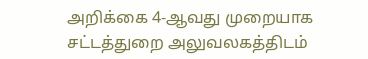அறிக்கை 4-ஆவது முறையாக சட்டத்துறை அலுவலகத்திடம்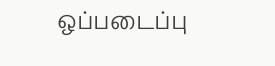ஒப்படைப்பு